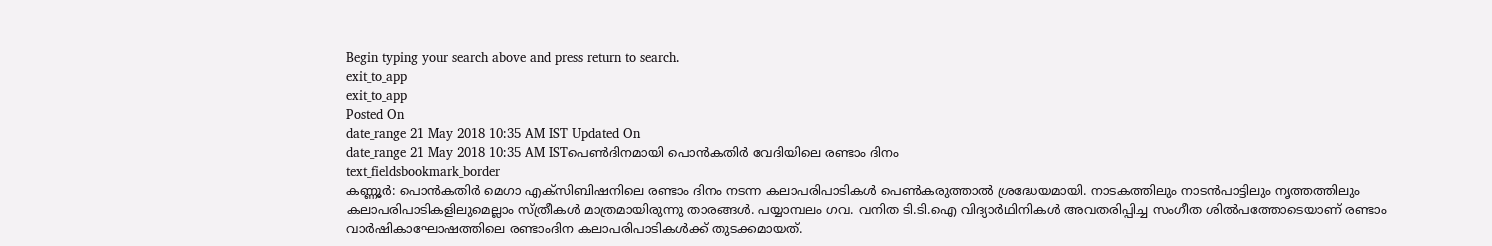Begin typing your search above and press return to search.
exit_to_app
exit_to_app
Posted On
date_range 21 May 2018 10:35 AM IST Updated On
date_range 21 May 2018 10:35 AM ISTപെൺദിനമായി പൊൻകതിർ വേദിയിലെ രണ്ടാം ദിനം
text_fieldsbookmark_border
കണ്ണൂർ: പൊൻകതിർ മെഗാ എക്സിബിഷനിലെ രണ്ടാം ദിനം നടന്ന കലാപരിപാടികൾ പെൺകരുത്താൽ ശ്രദ്ധേയമായി. നാടകത്തിലും നാടൻപാട്ടിലും നൃത്തത്തിലും കലാപരിപാടികളിലുമെല്ലാം സ്ത്രീകൾ മാത്രമായിരുന്നു താരങ്ങൾ. പയ്യാമ്പലം ഗവ. വനിത ടി.ടി.ഐ വിദ്യാർഥിനികൾ അവതരിപ്പിച്ച സംഗീത ശിൽപത്തോടെയാണ് രണ്ടാം വാർഷികാഘോഷത്തിലെ രണ്ടാംദിന കലാപരിപാടികൾക്ക് തുടക്കമായത്.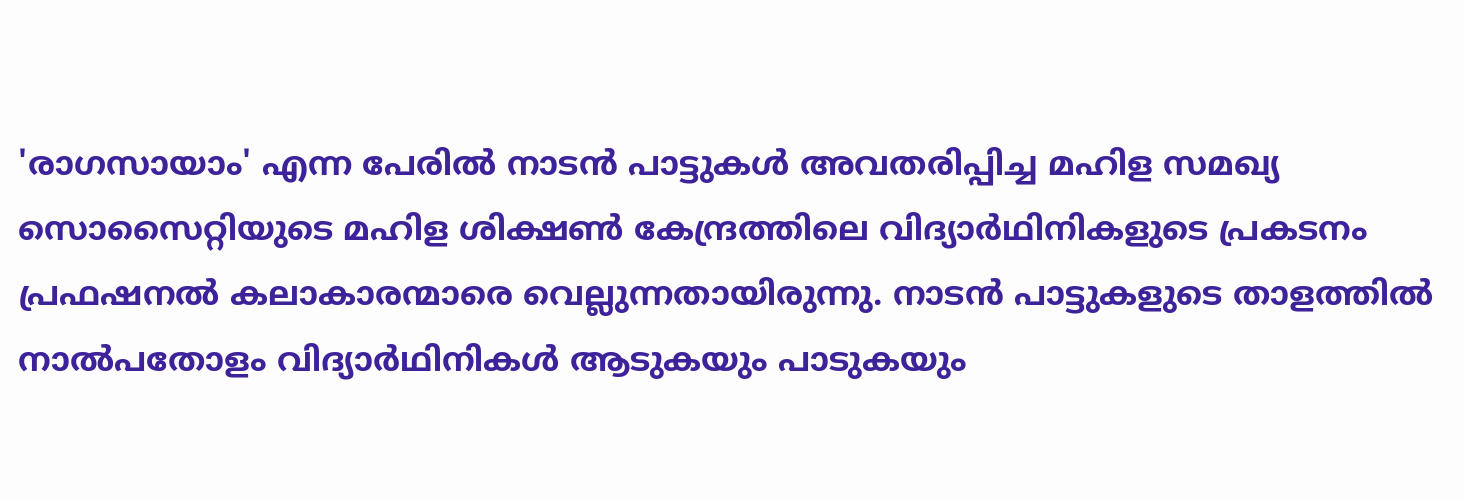'രാഗസായാം' എന്ന പേരിൽ നാടൻ പാട്ടുകൾ അവതരിപ്പിച്ച മഹിള സമഖ്യ സൊസൈറ്റിയുടെ മഹിള ശിക്ഷൺ കേന്ദ്രത്തിലെ വിദ്യാർഥിനികളുടെ പ്രകടനം പ്രഫഷനൽ കലാകാരന്മാരെ വെല്ലുന്നതായിരുന്നു. നാടൻ പാട്ടുകളുടെ താളത്തിൽ നാൽപതോളം വിദ്യാർഥിനികൾ ആടുകയും പാടുകയും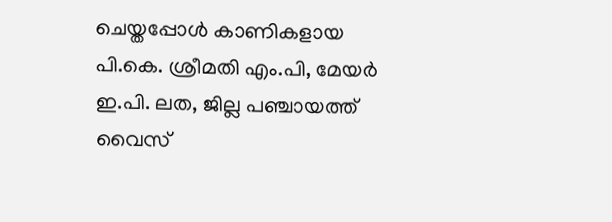ചെയ്തപ്പോൾ കാണികളായ പി.കെ. ശ്രീമതി എം.പി, മേയർ ഇ.പി. ലത, ജില്ല പഞ്ചായത്ത് വൈസ്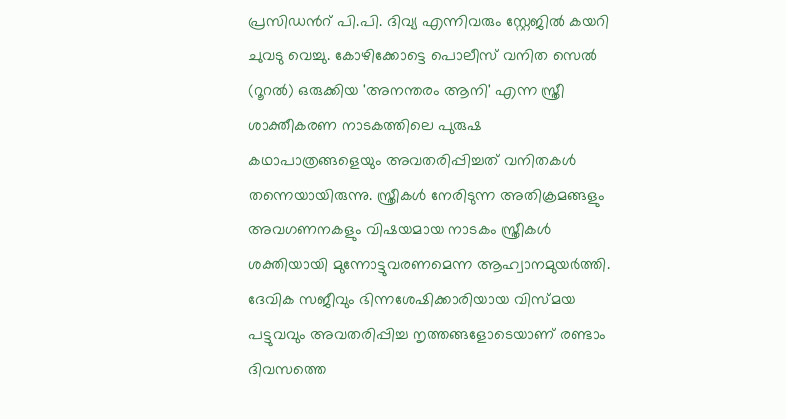പ്രസിഡൻറ് പി.പി. ദിവ്യ എന്നിവരും സ്റ്റേജിൽ കയറി ചുവടു വെച്ചു. കോഴിക്കോട്ടെ പൊലീസ് വനിത സെൽ (റൂറൽ) ഒരുക്കിയ 'അനന്തരം ആനി' എന്ന സ്ത്രീ ശാക്തീകരണ നാടകത്തിലെ പുരുഷ കഥാപാത്രങ്ങളെയും അവതരിപ്പിച്ചത് വനിതകൾ തന്നെയായിരുന്നു. സ്ത്രീകൾ നേരിടുന്ന അതിക്രമങ്ങളും അവഗണനകളും വിഷയമായ നാടകം സ്ത്രീകൾ ശക്തിയായി മുന്നോട്ടുവരണമെന്ന ആഹ്വാനമുയർത്തി. ദേവിക സജീവും ഭിന്നശേഷിക്കാരിയായ വിസ്മയ പട്ടുവവും അവതരിപ്പിച്ച നൃത്തങ്ങളോടെയാണ് രണ്ടാം ദിവസത്തെ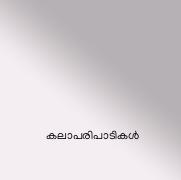കലാപരിപാടികൾ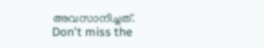അവസാനിച്ചത്.
Don't miss the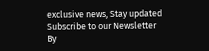exclusive news, Stay updated
Subscribe to our Newsletter
By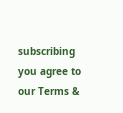subscribing you agree to our Terms &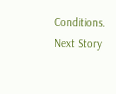Conditions.
Next Story